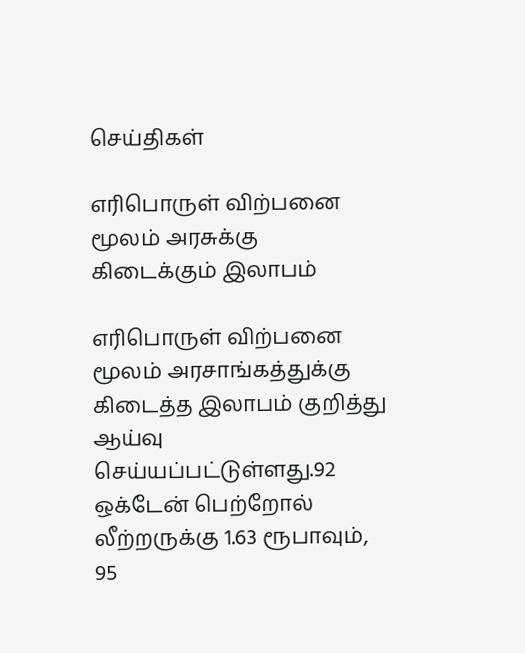செய்திகள்

எரிபொருள் விற்பனை மூலம் அரசுக்கு கிடைக்கும் இலாபம்

எரிபொருள் விற்பனை மூலம் அரசாங்கத்துக்கு கிடைத்த இலாபம் குறித்து ஆய்வு செய்யப்பட்டுள்ளது.92 ஒக்டேன் பெற்றோல் லீற்றருக்கு 1.63 ரூபாவும், 95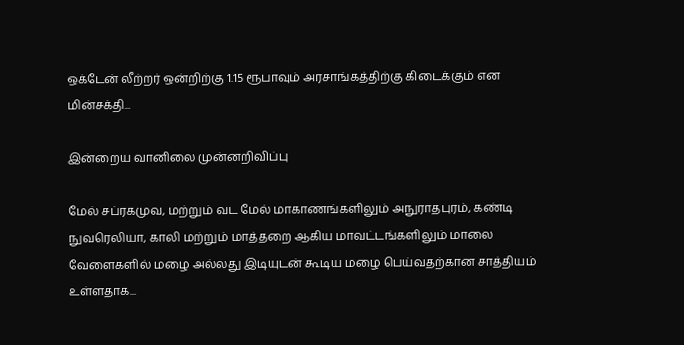ஒக்டேன் லீற்றர் ஒன்றிற்கு 1.15 ரூபாவும் அரசாங்கத்திற்கு கிடைக்கும் என மின்சக்தி...

இன்றைய வானிலை முன்னறிவிப்பு

மேல் சப்ரகமுவ, மற்றும் வட மேல் மாகாணங்களிலும் அநுராதபுரம், கண்டி நுவரெலியா, காலி மற்றும் மாத்தறை ஆகிய மாவட்டங்களிலும் மாலை வேளைகளில் மழை அல்லது இடியுடன் கூடிய மழை பெய்வதற்கான சாத்தியம் உள்ளதாக...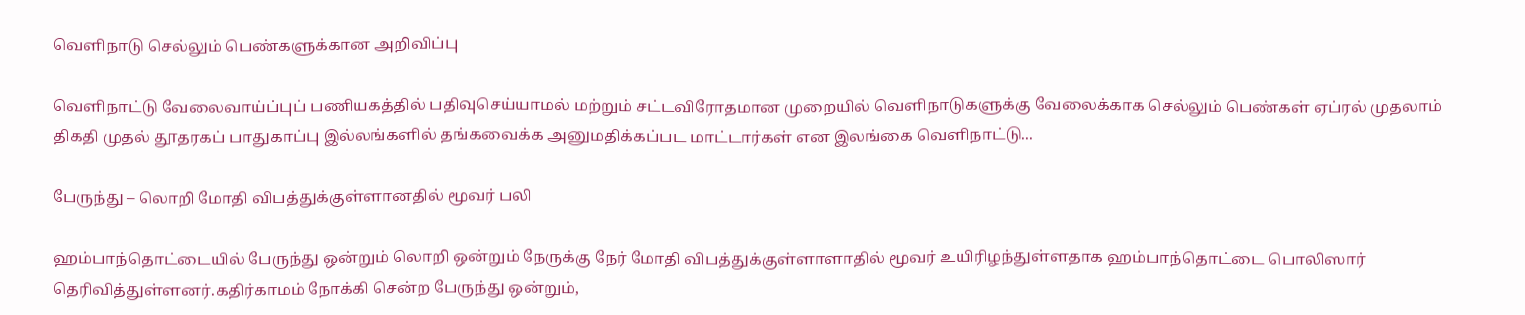வெளிநாடு செல்லும் பெண்களுக்கான அறிவிப்பு

வெளிநாட்டு வேலைவாய்ப்புப் பணியகத்தில் பதிவுசெய்யாமல் மற்றும் சட்டவிரோதமான முறையில் வெளிநாடுகளுக்கு வேலைக்காக செல்லும் பெண்கள் ஏப்ரல் முதலாம் திகதி முதல் தூதரகப் பாதுகாப்பு இல்லங்களில் தங்கவைக்க அனுமதிக்கப்பட மாட்டார்கள் என இலங்கை வெளிநாட்டு...

பேருந்து – லொறி மோதி விபத்துக்குள்ளானதில் மூவர் பலி

ஹம்பாந்தொட்டையில் பேருந்து ஒன்றும் லொறி ஒன்றும் நேருக்கு நேர் மோதி விபத்துக்குள்ளாளாதில் மூவர் உயிரிழந்துள்ளதாக ஹம்பாந்தொட்டை பொலிஸார் தெரிவித்துள்ளனர்.கதிர்காமம் நோக்கி சென்ற பேருந்து ஒன்றும்,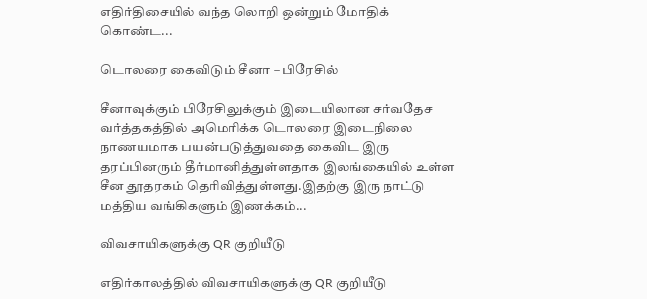எதிர்திசையில் வந்த லொறி ஒன்றும் மோதிக் கொண்ட...

டொலரை கைவிடும் சீனா – பிரேசில்

சீனாவுக்கும் பிரேசிலுக்கும் இடையிலான சர்வதேச வர்த்தகத்தில் அமெரிக்க டொலரை இடைநிலை நாணயமாக பயன்படுத்துவதை கைவிட இரு தரப்பினரும் தீர்மானித்துள்ளதாக இலங்கையில் உள்ள சீன தூதரகம் தெரிவித்துள்ளது.இதற்கு இரு நாட்டு மத்திய வங்கிகளும் இணக்கம்...

விவசாயிகளுக்கு QR குறியீடு

எதிர்காலத்தில் விவசாயிகளுக்கு QR குறியீடு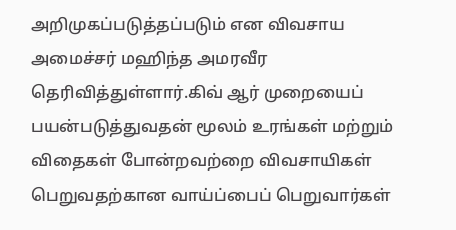அறிமுகப்படுத்தப்படும் என விவசாய அமைச்சர் மஹிந்த அமரவீர தெரிவித்துள்ளார்.கிவ் ஆர் முறையைப் பயன்படுத்துவதன் மூலம் உரங்கள் மற்றும் விதைகள் போன்றவற்றை விவசாயிகள் பெறுவதற்கான வாய்ப்பைப் பெறுவார்கள்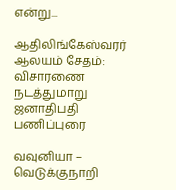என்று...

ஆதிலிங்கேஸ்வரர் ஆலயம் சேதம்: விசாரணை நடத்துமாறு ஜனாதிபதி பணிப்புரை

வவுனியா – வெடுக்குநாறி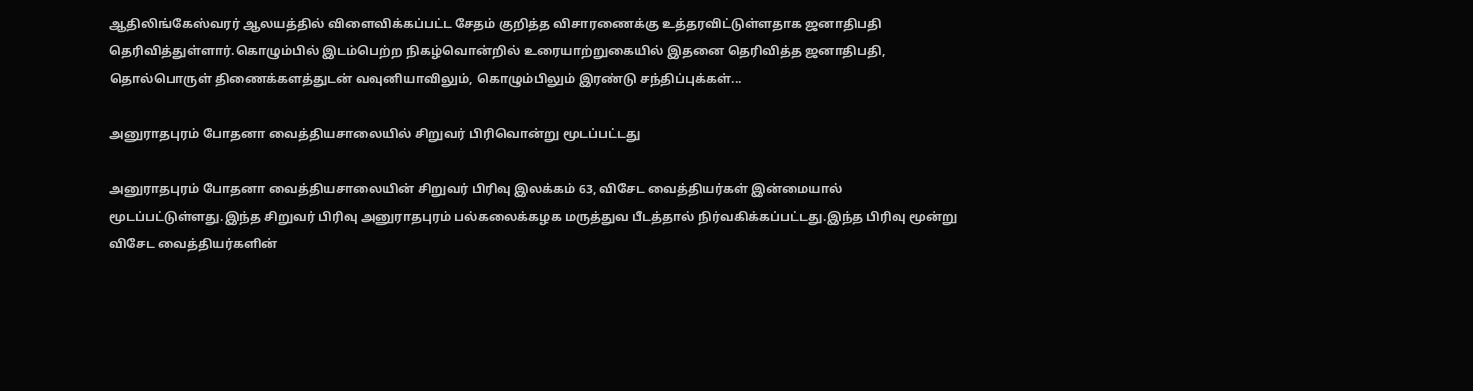ஆதிலிங்கேஸ்வரர் ஆலயத்தில் விளைவிக்கப்பட்ட சேதம் குறித்த விசாரணைக்கு உத்தரவிட்டுள்ளதாக ஜனாதிபதி தெரிவித்துள்ளார்.கொழும்பில் இடம்பெற்ற நிகழ்வொன்றில் உரையாற்றுகையில் இதனை தெரிவித்த ஜனாதிபதி, தொல்பொருள் திணைக்களத்துடன் வவுனியாவிலும், கொழும்பிலும் இரண்டு சந்திப்புக்கள்...

அனுராதபுரம் போதனா வைத்தியசாலையில் சிறுவர் பிரிவொன்று மூடப்பட்டது

அனுராதபுரம் போதனா வைத்தியசாலையின் சிறுவர் பிரிவு இலக்கம் 63, விசேட வைத்தியர்கள் இன்மையால் மூடப்பட்டுள்ளது.இந்த சிறுவர் பிரிவு அனுராதபுரம் பல்கலைக்கழக மருத்துவ பீடத்தால் நிர்வகிக்கப்பட்டது.இந்த பிரிவு மூன்று விசேட வைத்தியர்களின்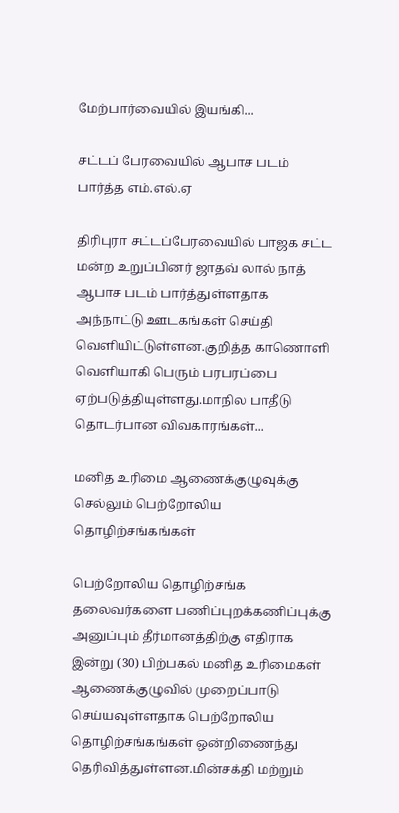மேற்பார்வையில் இயங்கி...

சட்டப் பேரவையில் ஆபாச படம் பார்த்த எம்.எல்.ஏ

திரிபுரா சட்டப்பேரவையில் பாஜக சட்ட மன்ற உறுப்பினர் ஜாதவ் லால் நாத் ஆபாச படம் பார்த்துள்ளதாக அந்நாட்டு ஊடகங்கள் செய்தி வெளியிட்டுள்ளன.குறித்த காணொளி வெளியாகி பெரும் பரபரப்பை ஏற்படுத்தியுள்ளது.மாநில பாதீடு தொடர்பான விவகாரங்கள்...

மனித உரிமை ஆணைக்குழுவுக்கு செல்லும் பெற்றோலிய தொழிற்சங்கங்கள்

பெற்றோலிய தொழிற்சங்க தலைவர்களை பணிப்புறக்கணிப்புக்கு அனுப்பும் தீர்மானத்திற்கு எதிராக இன்று (30) பிற்பகல் மனித உரிமைகள் ஆணைக்குழுவில் முறைப்பாடு செய்யவுள்ளதாக பெற்றோலிய தொழிற்சங்கங்கள் ஒன்றிணைந்து தெரிவித்துள்ளன.மின்சக்தி மற்றும்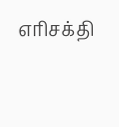எரிசக்தி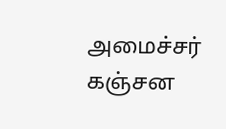அமைச்சர் கஞ்சன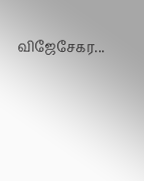விஜேசேகர...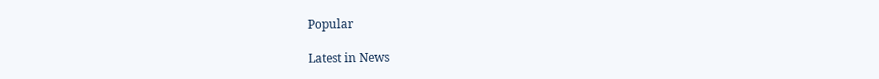Popular

Latest in News